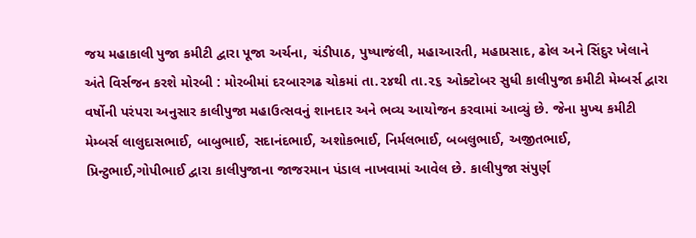જય મહાકાલી પુજા કમીટી દ્વારા પૂજા અર્ચના, ચંડીપાઠ, પુષ્પાજંલી, મહાઆરતી, મહાપ્રસાદ, ઢોલ અને સિંદુર ખેલાને અંતે વિર્સજન કરશે મોરબી : મોરબીમાં દરબારગઢ ચોકમાં તા.૨૪થી તા.૨૬ ઓક્ટોબર સુધી કાલીપુજા કમીટી મેમ્બર્સ દ્વારા વર્ષોની પરંપરા અનુસાર કાલીપુજા મહાઉત્સવનું શાનદાર અને ભવ્ય આયોજન કરવામાં આવ્યું છે. જેના મુખ્ય કમીટી મેમ્બર્સ લાલુદાસભાઈ, બાબુભાઈ, સદાનંદભાઈ, અશોકભાઈ, નિર્મલભાઈ, બબલુભાઈ, અજીતભાઈ, પ્રિન્ટુભાઈ,ગોપીભાઈ દ્વારા કાલીપુજાના જાજરમાન પંડાલ નાખવામાં આવેલ છે. કાલીપુજા સંપુર્ણ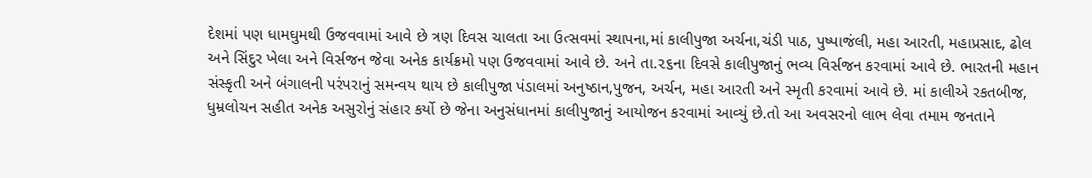દેશમાં પણ ધામઘુમથી ઉજવવામાં આવે છે ત્રણ દિવસ ચાલતા આ ઉત્સવમાં સ્થાપના,માં કાલીપુજા અર્ચના,ચંડી પાઠ, પુષ્પાજંલી, મહા આરતી, મહાપ્રસાદ, ઢોલ અને સિંદુર ખેલા અને વિર્સજન જેવા અનેક કાર્યક્રમો પણ ઉજવવામાં આવે છે. અને તા.૨૬ના દિવસે કાલીપુજાનું ભવ્ય વિર્સજન કરવામાં આવે છે. ભારતની મહાન સંસ્કૃતી અને બંગાલની પરંપરાનું સમન્વય થાય છે કાલીપુજા પંડાલમાં અનુષ્ઠાન,પુજન, અર્ચન, મહા આરતી અને સ્મૃતી કરવામાં આવે છે. માં કાલીએ રકતબીજ, ધુમ્રલોચન સહીત અનેક અસુરોનું સંહાર કર્યો છે જેના અનુસંધાનમાં કાલીપુજાનું આયોજન કરવામાં આવ્યું છે.તો આ અવસરનો લાભ લેવા તમામ જનતાને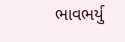ભાવભર્યુ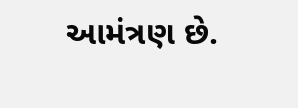આમંત્રણ છે.